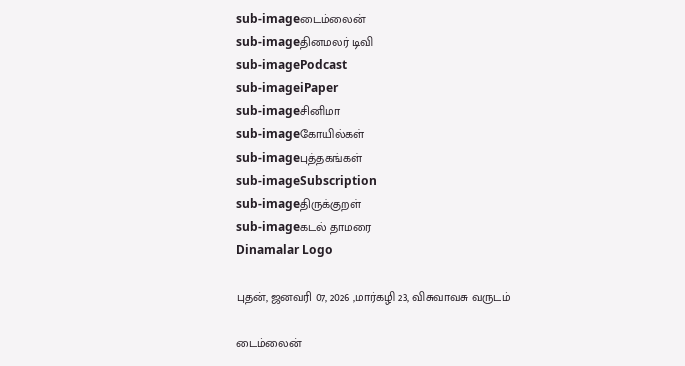sub-imageடைம்லைன்
sub-imageதினமலர் டிவி
sub-imagePodcast
sub-imageiPaper
sub-imageசினிமா
sub-imageகோயில்கள்
sub-imageபுத்தகங்கள்
sub-imageSubscription
sub-imageதிருக்குறள்
sub-imageகடல் தாமரை
Dinamalar Logo

புதன், ஜனவரி 07, 2026 ,மார்கழி 23, விசுவாவசு வருடம்

டைம்லைன்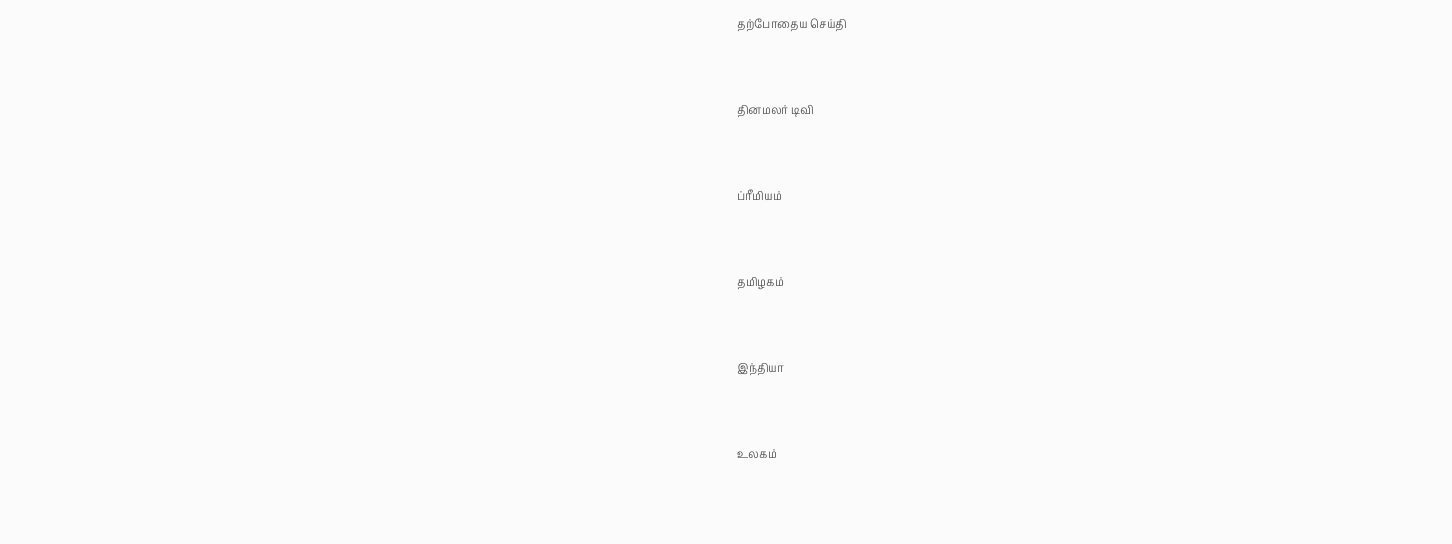தற்போதைய செய்தி


தினமலர் டிவி


ப்ரீமியம்


தமிழகம்


இந்தியா


உலகம்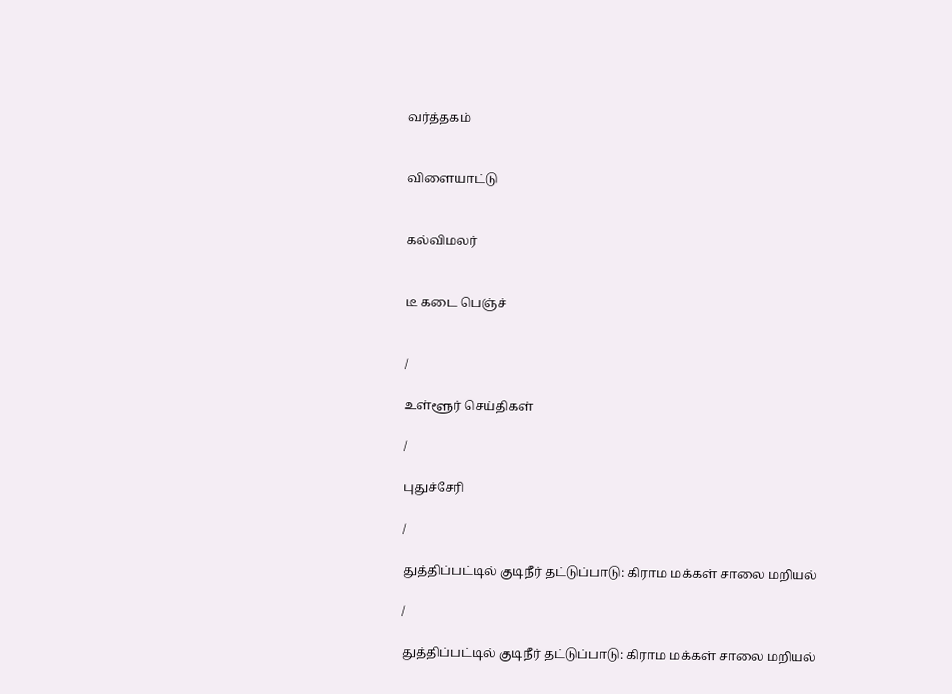வர்த்தகம்


விளையாட்டு


கல்விமலர்


டீ கடை பெஞ்ச்


/

உள்ளூர் செய்திகள்

/

புதுச்சேரி

/

துத்திப்பட்டில் குடிநீர் தட்டுப்பாடு: கிராம மக்கள் சாலை மறியல்

/

துத்திப்பட்டில் குடிநீர் தட்டுப்பாடு: கிராம மக்கள் சாலை மறியல்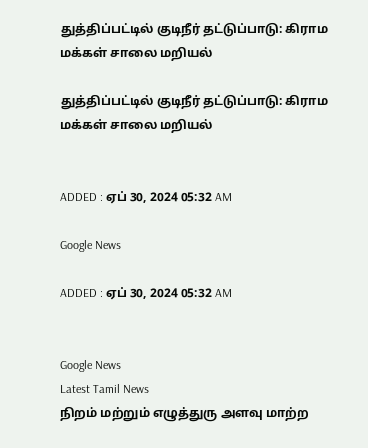துத்திப்பட்டில் குடிநீர் தட்டுப்பாடு: கிராம மக்கள் சாலை மறியல்

துத்திப்பட்டில் குடிநீர் தட்டுப்பாடு: கிராம மக்கள் சாலை மறியல்


ADDED : ஏப் 30, 2024 05:32 AM

Google News

ADDED : ஏப் 30, 2024 05:32 AM


Google News
Latest Tamil News
நிறம் மற்றும் எழுத்துரு அளவு மாற்ற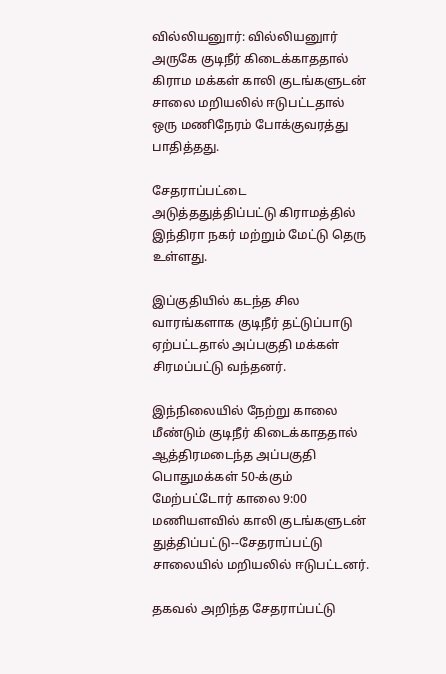வில்லியனுார்: வில்லியனுார் அருகே குடிநீர் கிடைக்காததால் கிராம மக்கள் காலி குடங்களுடன் சாலை மறியலில் ஈடுபட்டதால் ஒரு மணிநேரம் போக்குவரத்து பாதித்தது.

சேதராப்பட்டை அடுத்ததுத்திப்பட்டு கிராமத்தில் இந்திரா நகர் மற்றும் மேட்டு தெரு உள்ளது.

இப்குதியில் கடந்த சில வாரங்களாக குடிநீர் தட்டுப்பாடு ஏற்பட்டதால் அப்பகுதி மக்கள் சிரமப்பட்டு வந்தனர்.

இந்நிலையில் நேற்று காலை மீண்டும் குடிநீர் கிடைக்காததால் ஆத்திரமடைந்த அப்பகுதி பொதுமக்கள் 50-க்கும் மேற்பட்டோர் காலை 9:00 மணியளவில் காலி குடங்களுடன் துத்திப்பட்டு--சேதராப்பட்டு சாலையில் மறியலில் ஈடுபட்டனர்.

தகவல் அறிந்த சேதராப்பட்டு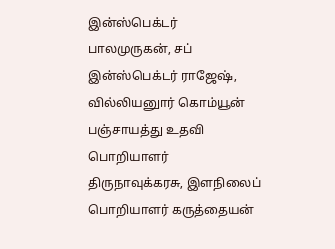இன்ஸ்பெக்டர் பாலமுருகன், சப் இன்ஸ்பெக்டர் ராஜேஷ், வில்லியனுார் கொம்யூன் பஞ்சாயத்து உதவி பொறியாளர் திருநாவுக்கரசு, இளநிலைப் பொறியாளர் கருத்தையன்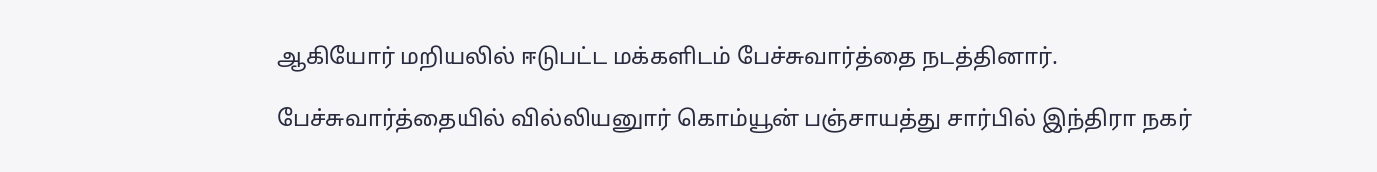ஆகியோர் மறியலில் ஈடுபட்ட மக்களிடம் பேச்சுவார்த்தை நடத்தினார்.

பேச்சுவார்த்தையில் வில்லியனுார் கொம்யூன் பஞ்சாயத்து சார்பில் இந்திரா நகர்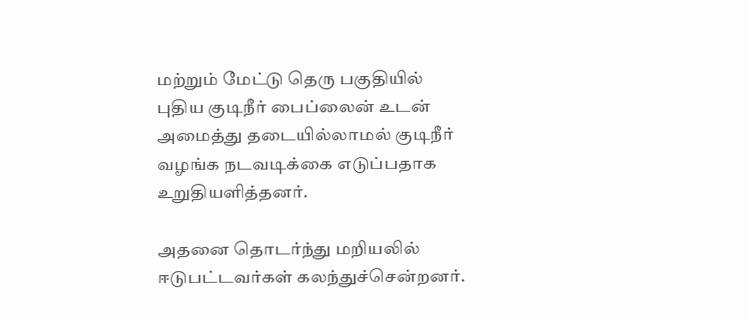மற்றும் மேட்டு தெரு பகுதியில் புதிய குடிநீர் பைப்லைன் உடன் அமைத்து தடையில்லாமல் குடிநீர் வழங்க நடவடிக்கை எடுப்பதாக உறுதியளித்தனர்.

அதனை தொடர்ந்து மறியலில் ஈடுபட்டவர்கள் கலந்துச்சென்றனர்.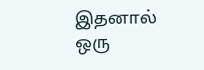இதனால் ஒரு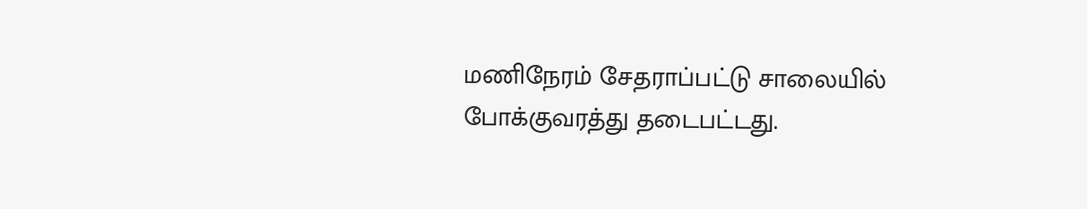மணிநேரம் சேதராப்பட்டு சாலையில் போக்குவரத்து தடைபட்டது.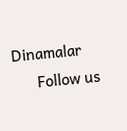Dinamalar
      Follow us